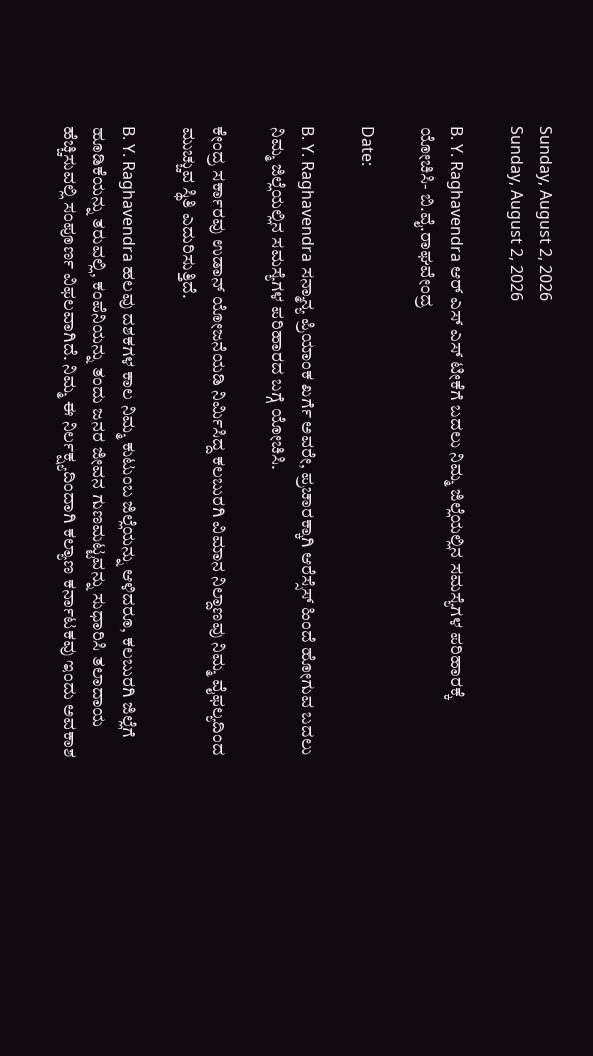Sunday, August 2, 2026
Sunday, August 2, 2026

B. Y. Raghavendra ಆರ್ ಎಸ್ ಎಸ್ ಟೀಕೆಗೆ ಬದಲು ನಿಮ್ಮ ಜಿಲ್ಲೆಯಲ್ಲಿನ ಸಮಸ್ಯೆಗಳ ಪರಿಹಾರಕ್ಕೆ ಯೋಚಿಸಿ- ಬಿ.ವೈ.ರಾಘವೇಂದ್ರ

Date:

B. Y. Raghavendra ಸನ್ಮಾನ್ಯ ಪ್ರಿಯಾಂಕ ಖರ್ಗೆ ಅವರೇ, ಪ್ರಚಾರಕ್ಕಾಗಿ ಆರೆಸ್ಸೆಸ್ ಹಿಂದೆ ಹೋಗುವ ಬದಲು ನಿಮ್ಮ ಜಿಲ್ಲೆಯಲ್ಲಿನ ಸಮಸ್ಯೆಗಳ ಪರಿಹಾರದ ಬಗ್ಗೆ ಯೋಚಿಸಿ.

ಕೇಂದ್ರ ಸರ್ಕಾರವು ಉಡಾನ್ ಯೋಜನೆಯಡಿ ನಿರ್ಮಿಸಿದ್ದ ಕಲಬುರಗಿ ವಿಮಾನ ನಿಲ್ದಾಣವು ನಿಮ್ಮ ವೈಫಲ್ಯದಿಂದ ಮುಚ್ಚುವ ಸ್ಥಿತಿ ಎದುರಿಸುತ್ತಿದೆ.

B. Y. Raghavendra ಹಲವು ದಶಕಗಳ ಕಾಲ ನಿಮ್ಮ ಕುಟುಂಬ ಜಿಲ್ಲೆಯನ್ನು ಆಳಿದರೂ, ಕಲಬುರಗಿ ಜಿಲ್ಲೆಗೆ ಹೂಡಿಕೆಯನ್ನು ತರುವಲ್ಲಿ, ಕಂಪೆನಿಯನ್ನು ತಂದು ಜನರ ಜೀವನ ಗುಣಮಟ್ಟವನ್ನು ಸುಧಾರಿಸಿ ತಲಾದಾಯ ಹೆಚ್ಚಿಸುವಲ್ಲಿ ಸಂಪೂರ್ಣ ವಿಫಲವಾಗಿದೆ. ನಿಮ್ಮ ಈ ನಿರ್ಲಕ್ಷ್ಯದಿಂದಾಗಿ ಕಲ್ಯಾಣ ಕರ್ನಾಟಕವು ಇಂದು ಅವಕಾಶ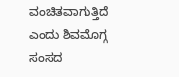ವಂಚಿತವಾಗುತ್ತಿದೆ ಎಂದು ಶಿವಮೊಗ್ಗ ಸಂಸದ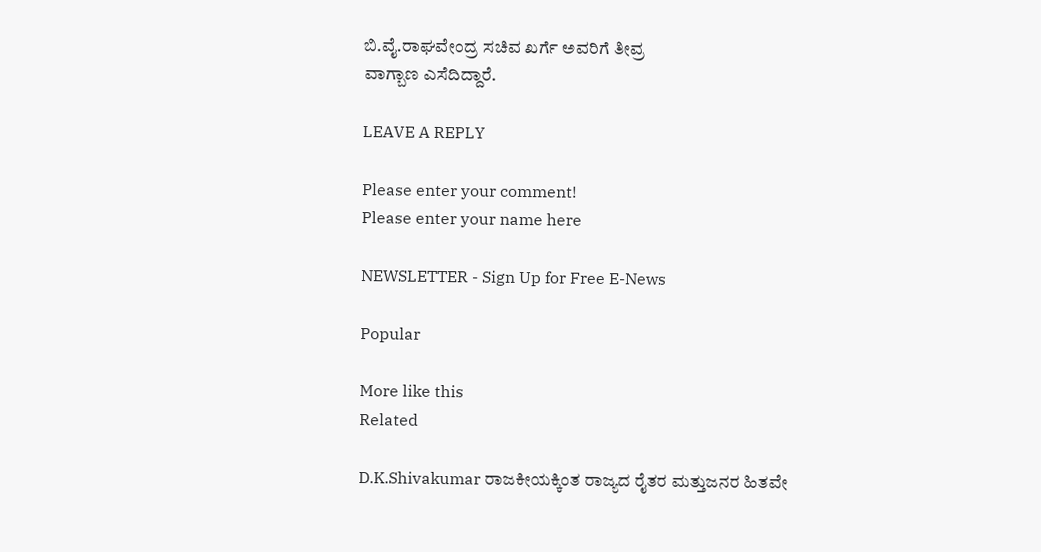ಬಿ.ವೈ.ರಾಘವೇಂದ್ರ ಸಚಿವ ಖರ್ಗೆ ಅವರಿಗೆ ತೀವ್ರ
ವಾಗ್ಬಾಣ ಎಸೆದಿದ್ದಾರೆ.

LEAVE A REPLY

Please enter your comment!
Please enter your name here

NEWSLETTER - Sign Up for Free E-News

Popular

More like this
Related

D.K.Shivakumar ರಾಜಕೀಯಕ್ಕಿಂತ ರಾಜ್ಯದ ರೈತರ ಮತ್ತುಜನರ ಹಿತವೇ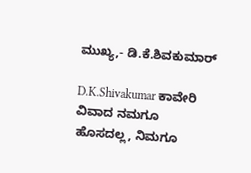ಮುಖ್ಯ,- ಡಿ.ಕೆ.ಶಿವಕುಮಾರ್

D.K.Shivakumar ಕಾವೇರಿ ವಿವಾದ ನಮಗೂ ಹೊಸದಲ್ಲ, ನಿಮಗೂ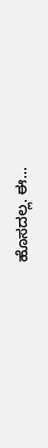ಹೊಸದಲ್ಲ. ಈ...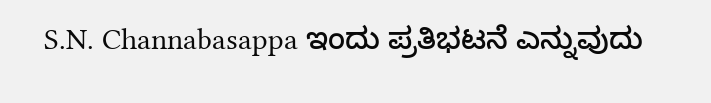S.N. Channabasappa ಇಂದು ಪ್ರತಿಭಟನೆ ಎನ್ನುವುದು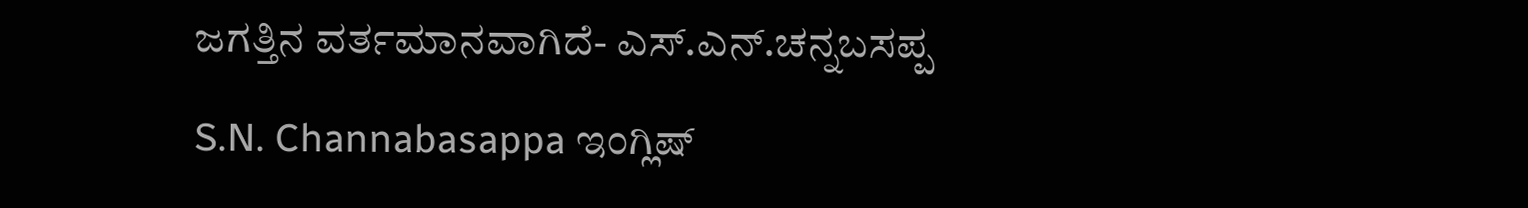ಜಗತ್ತಿನ ವರ್ತಮಾನವಾಗಿದೆ- ಎಸ್.ಎನ್.ಚನ್ನಬಸಪ್ಪ

S.N. Channabasappa ಇಂಗ್ಲಿಷ್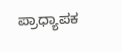ಪ್ರಾಧ್ಯಾಪಕ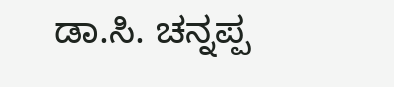ಡಾ.ಸಿ. ಚನ್ನಪ್ಪ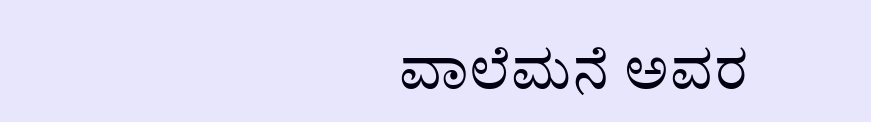ವಾಲೆಮನೆ ಅವರ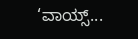‘ವಾಯ್ಸ್...